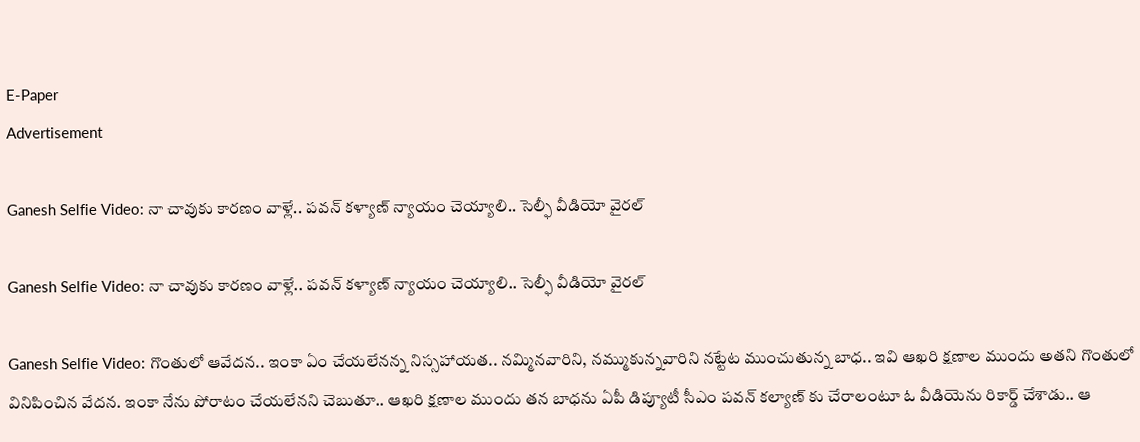E-Paper
Advertisement

Ganesh Selfie Video: నా చావుకు కారణం వాళ్లే.. పవన్ కళ్యాణ్ న్యాయం చెయ్యాలి.. సెల్ఫీ వీడియో వైరల్

Ganesh Selfie Video: నా చావుకు కారణం వాళ్లే.. పవన్ కళ్యాణ్ న్యాయం చెయ్యాలి.. సెల్ఫీ వీడియో వైరల్

Ganesh Selfie Video: గొంతులో ఆవేదన.. ఇంకా ఏం చేయలేనన్న నిస్సహాయత.. నమ్మినవారిని, నమ్ముకున్నవారిని నట్టేట ముంచుతున్న బాధ.. ఇవి ఆఖరి క్షణాల ముందు అతని గొంతులో వినిపించిన వేదన. ఇంకా నేను పోరాటం చేయలేనని చెబుతూ.. ఆఖరి క్షణాల ముందు తన బాధను ఏపీ డిప్యూటీ సీఎం పవన్ కల్యాణ్‌ కు చేరాలంటూ ఓ వీడియెను రికార్డ్ చేశాడు.. ఆ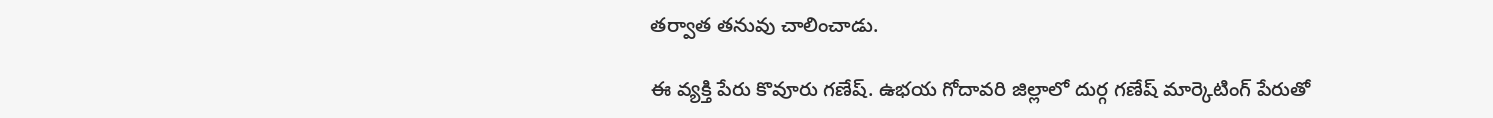తర్వాత తనువు చాలించాడు.

ఈ వ్యక్తి పేరు కొవూరు గణేష్. ఉభయ గోదావరి జిల్లాలో దుర్గ గణేష్‌ మార్కెటింగ్ పేరుతో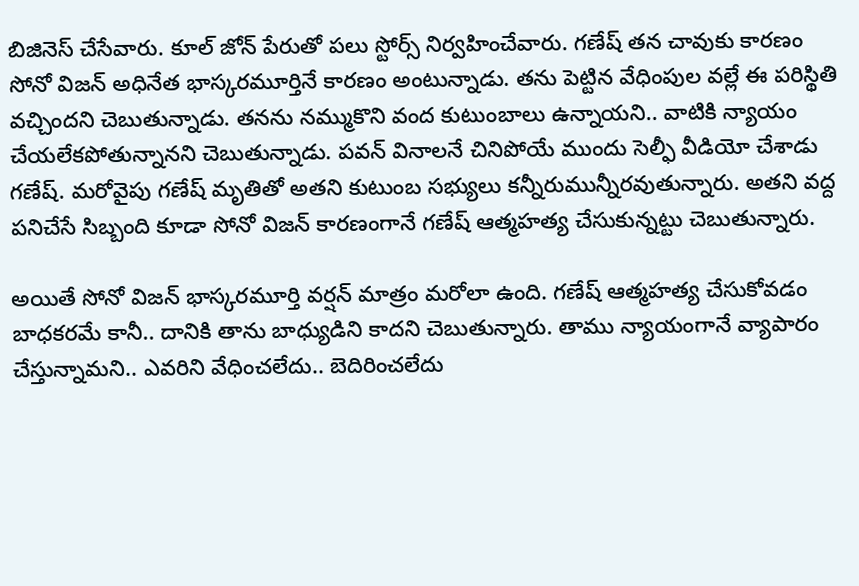బిజినెస్ చేసేవారు. కూల్ జోన్ పేరుతో పలు స్టోర్స్‌ నిర్వహించేవారు. గణేష్‌ తన చావుకు కారణం సోనో విజన్ అధినేత భాస్కరమూర్తినే కారణం అంటున్నాడు. తను పెట్టిన వేధింపుల వల్లే ఈ పరిస్థితి వచ్చిందని చెబుతున్నాడు. తనను నమ్ముకొని వంద కుటుంబాలు ఉన్నాయని.. వాటికి న్యాయం చేయలేకపోతున్నానని చెబుతున్నాడు. పవన్‌ వినాలనే చినిపోయే ముందు సెల్ఫీ వీడియో చేశాడు గణేష్. మరోవైపు గణేష్‌ మృతితో అతని కుటుంబ సభ్యులు కన్నీరుమున్నీరవుతున్నారు. అతని వద్ద పనిచేసే సిబ్బంది కూడా సోనో విజన్ కారణంగానే గణేష్‌ ఆత్మహత్య చేసుకున్నట్టు చెబుతున్నారు.

అయితే సోనో విజన్ భాస్కరమూర్తి వర్షన్‌ మాత్రం మరోలా ఉంది. గణేష్‌ ఆత్మహత్య చేసుకోవడం బాధకరమే కానీ.. దానికి తాను బాధ్యుడిని కాదని చెబుతున్నారు. తాము న్యాయంగానే వ్యాపారం చేస్తున్నామని.. ఎవరిని వేధించలేదు.. బెదిరించలేదు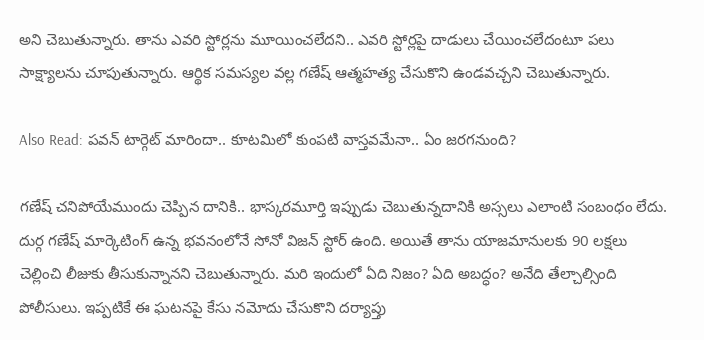అని చెబుతున్నారు. తాను ఎవరి స్టోర్లను మూయించలేదని.. ఎవరి స్టోర్లపై దాడులు చేయించలేదంటూ పలు సాక్ష్యాలను చూపుతున్నారు. ఆర్థిక సమస్యల వల్ల గణేష్‌ ఆత్మహత్య చేసుకొని ఉండవచ్చని చెబుతున్నారు.

Also Read: పవన్ టార్గెట్ మారిందా.. కూటమిలో కుంపటి వాస్తవమేనా.. ఏం జరగనుంది?

గణేష్‌ చనిపోయేముందు చెప్పిన దానికి.. భాస్కరమూర్తి ఇప్పుడు చెబుతున్నదానికి అస్సలు ఎలాంటి సంబంధం లేదు. దుర్గ గణేష్‌ మార్కెటింగ్ ఉన్న భవనంలోనే సోనో విజన్ స్టోర్ ఉంది. అయితే తాను యాజమానులకు 90 లక్షలు చెల్లించి లీజుకు తీసుకున్నానని చెబుతున్నారు. మరి ఇందులో ఏది నిజం? ఏది అబద్ధం? అనేది తేల్చాల్సింది పోలీసులు. ఇప్పటికే ఈ ఘటనపై కేసు నమోదు చేసుకొని దర్యాప్తు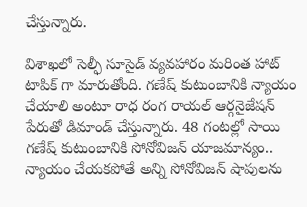చేస్తున్నారు.

విశాఖలో సెల్ఫీ సూసైడ్ వ్యవహారం మరింత హాట్ టాపిక్ గా మారుతోంది. గణేష్ కుటుంబానికి న్యాయం చేయాలి అంటూ రాధ రంగ రాయల్ ఆర్గనైజేషన్ పేరుతో డిమాండ్ చేస్తున్నారు. 48 గంటల్లో సాయి గణేష్ కుటుంబానికి సోనోవిజన్ యాజమాన్యం.. న్యాయం చేయకపోతే అన్ని సోనోవిజన్ షాపులను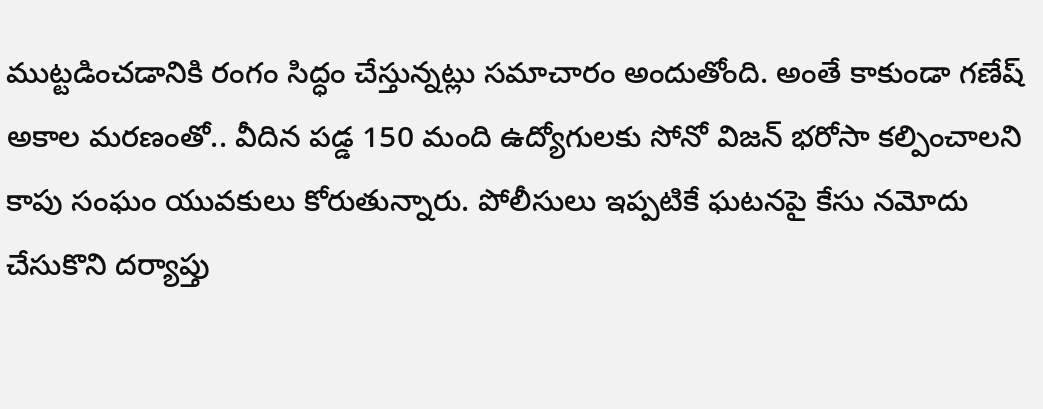ముట్టడించడానికి రంగం సిద్ధం చేస్తున్నట్లు సమాచారం అందుతోంది. అంతే కాకుండా గణేష్ అకాల మరణంతో.. వీదిన పడ్డ 150 మంది ఉద్యోగులకు సోనో విజన్ భరోసా కల్పించాలని కాపు సంఘం యువకులు కోరుతున్నారు. పోలీసులు ఇప్పటికే ఘటనపై కేసు నమోదు చేసుకొని దర్యాప్తు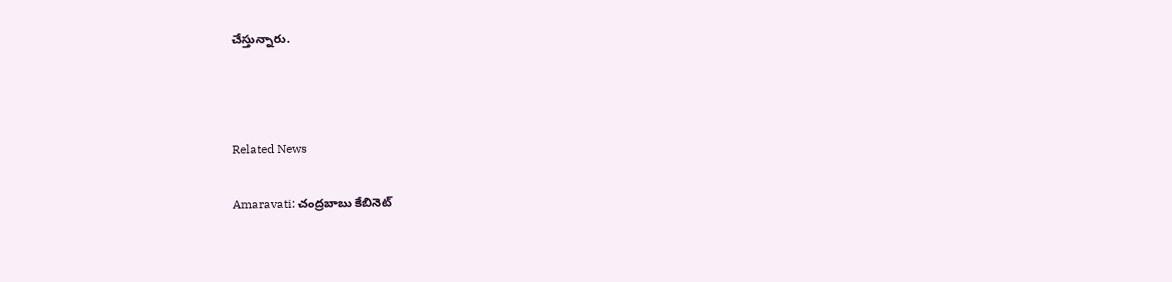చేస్తున్నారు.



Related News

Amaravati: చంద్రబాబు కేబినెట్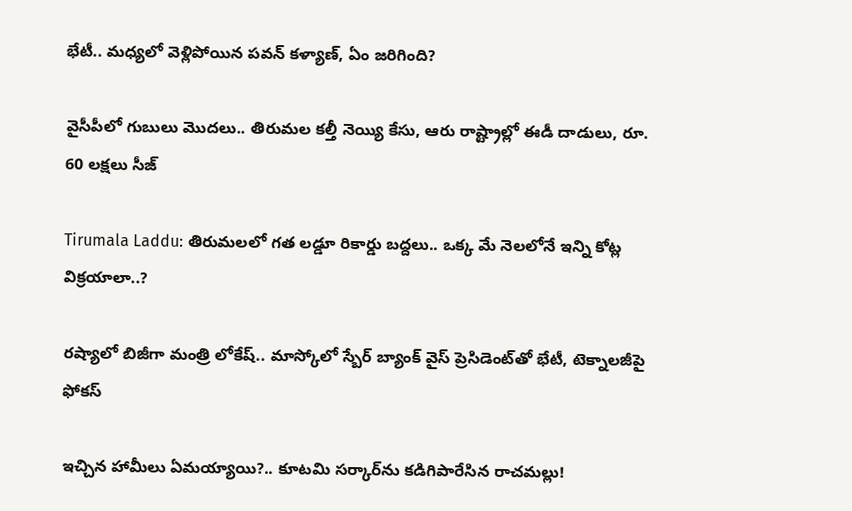భేటీ.. మధ్యలో వెళ్లిపోయిన పవన్ కళ్యాణ్, ఏం జరిగింది?

వైసీపీలో గుబులు మొదలు.. తిరుమల కల్తీ నెయ్యి కేసు, ఆరు రాష్ట్రాల్లో ఈడీ దాడులు, రూ. 60 లక్షలు సీజ్

Tirumala Laddu: తిరుమలలో గత లడ్డూ రికార్డు బద్దలు.. ఒక్క మే నెలలోనే ఇన్ని కోట్ల విక్రయాలా..?

రష్యాలో బిజీగా మంత్రి లోకేష్.. మాస్కోలో స్బేర్‌ బ్యాంక్ వైస్ ప్రెసిడెంట్‌తో భేటీ, టెక్నాలజీపై ఫోకస్

ఇచ్చిన హామీలు ఏమయ్యాయి?.. కూటమి సర్కార్‌ను కడిగిపారేసిన రాచమల్లు!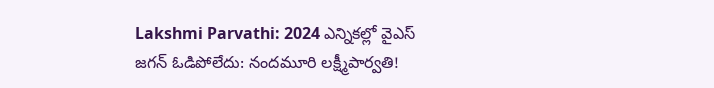Lakshmi Parvathi: 2024 ఎన్నికల్లో వైఎస్ జగన్ ఓడిపోలేదు: నందమూరి లక్ష్మీపార్వతి!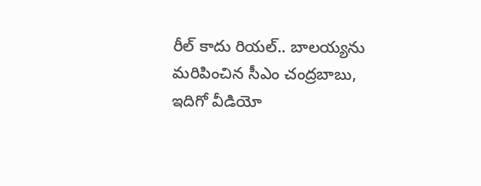రీల్ కాదు రియల్.. బాలయ్యను మరిపించిన సీఎం చంద్రబాబు, ఇదిగో వీడియో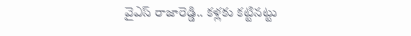వైఎస్ రాజారెడ్డి.. కళ్లకు కట్టినట్టు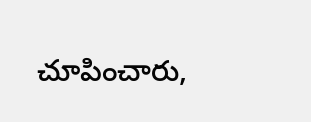చూపించారు,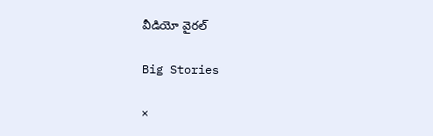వీడియో వైరల్

Big Stories

×